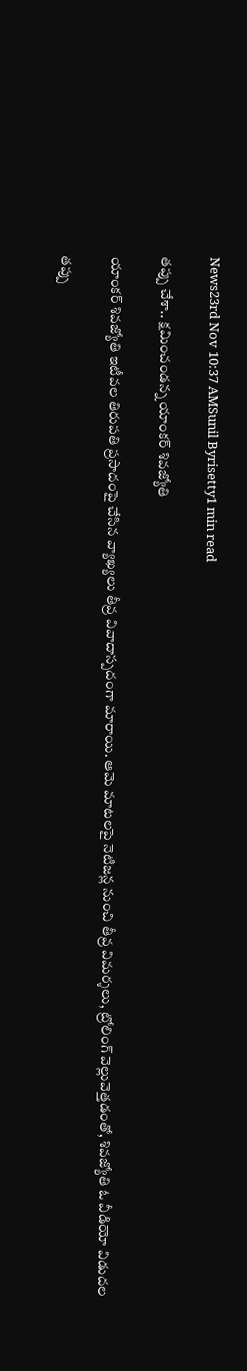News23rd Nov 10:37 AMSunil Byrisetty1 min read

తప్పు చేశా.. క్షమించండన్న యాంకర్ శివజ్యోతి

యాంకర్ శివజ్యోతి ఇటీవల తిరుపతి ప్రసాదంపై చేసిన వ్యాఖ్యలు తీవ్ర వివాదాస్పదంగా మారాయి. ఆమె మాటలపై నెటిజన్ల నుంచి తీవ్ర విమర్శలు, ట్రోలింగ్ వెల్లువెత్తడంతో, శివజ్యోతి ఓ వీడియో విడుదల

తప్పు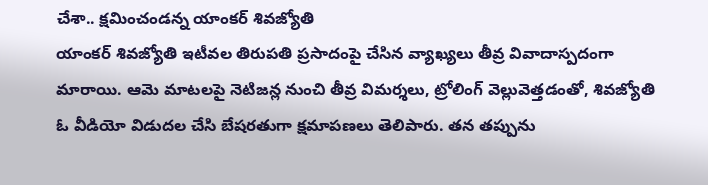చేశా.. క్షమించండన్న యాంకర్ శివజ్యోతి
యాంకర్ శివజ్యోతి ఇటీవల తిరుపతి ప్రసాదంపై చేసిన వ్యాఖ్యలు తీవ్ర వివాదాస్పదంగా మారాయి. ఆమె మాటలపై నెటిజన్ల నుంచి తీవ్ర విమర్శలు, ట్రోలింగ్ వెల్లువెత్తడంతో, శివజ్యోతి ఓ వీడియో విడుదల చేసి బేషరతుగా క్షమాపణలు తెలిపారు. తన తప్పును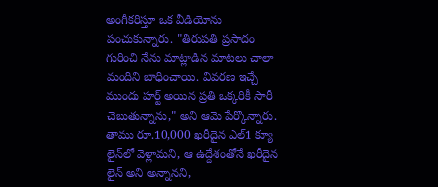అంగీకరిస్తూ ఒక వీడియోను పంచుకున్నారు. "తిరుపతి ప్రసాదం గురించి నేను మాట్లాడిన మాటలు చాలా మందిని బాధించాయి. వివరణ ఇచ్చే ముందు హర్ట్ అయిన ప్రతి ఒక్కరికీ సారీ చెబుతున్నాను," అని ఆమె పేర్కొన్నారు. తాము రూ.10,000 ఖరీదైన ఎల్1 క్యూ లైన్‌లో వెళ్లామని, ఆ ఉద్దేశంతోనే ఖరీదైన లైన్ అని అన్నానని,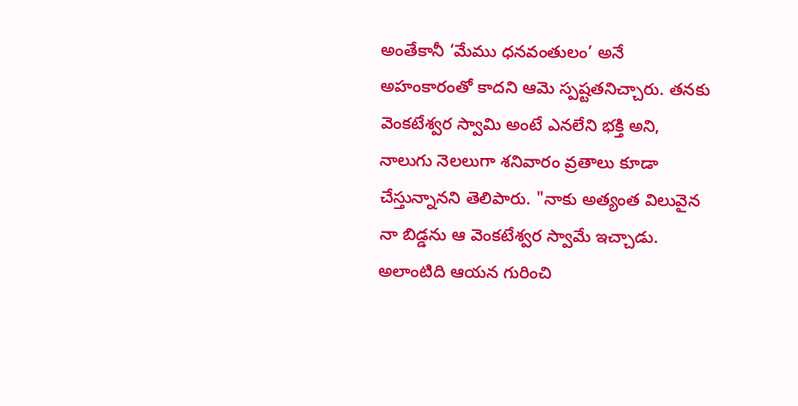అంతేకానీ ‘మేము ధనవంతులం’ అనే అహంకారంతో కాదని ఆమె స్పష్టతనిచ్చారు. తనకు వెంకటేశ్వర స్వామి అంటే ఎనలేని భక్తి అని, నాలుగు నెలలుగా శనివారం వ్రతాలు కూడా చేస్తున్నానని తెలిపారు. "నాకు అత్యంత విలువైన నా బిడ్డను ఆ వెంకటేశ్వర స్వామే ఇచ్చాడు. అలాంటిది ఆయన గురించి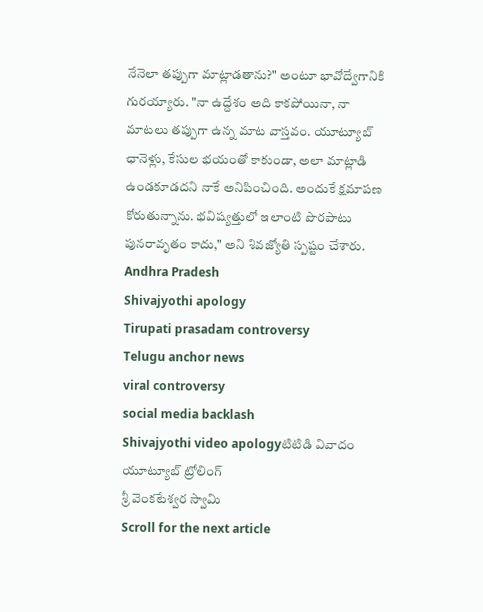నేనెలా తప్పుగా మాట్లాడతాను?" అంటూ భావోద్వేగానికి గురయ్యారు. "నా ఉద్దేశం అది కాకపోయినా, నా మాటలు తప్పుగా ఉన్న మాట వాస్తవం. యూట్యూబ్ ఛానెళ్లు, కేసుల భయంతో కాకుండా, అలా మాట్లాడి ఉండకూడదని నాకే అనిపించింది. అందుకే క్షమాపణ కోరుతున్నాను. భవిష్యత్తులో ఇలాంటి పొరపాటు పునరావృతం కాదు," అని శివజ్యోతి స్పష్టం చేశారు.
Andhra Pradesh
Shivajyothi apology
Tirupati prasadam controversy
Telugu anchor news
viral controversy
social media backlash
Shivajyothi video apologyటిటిడి వివాదం
యూట్యూబ్ ట్రోలింగ్
శ్రీ వెంకటేశ్వర స్వామి
Scroll for the next article